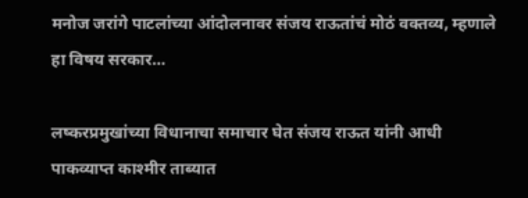मनोज जरांगे पाटलांच्या आंदोलनावर संजय राऊतांचं मोठं वक्तव्य, म्हणाले हा विषय सरकार…

लष्करप्रमुखांच्या विधानाचा समाचार घेत संजय राऊत यांनी आधी पाकव्याप्त काश्मीर ताब्यात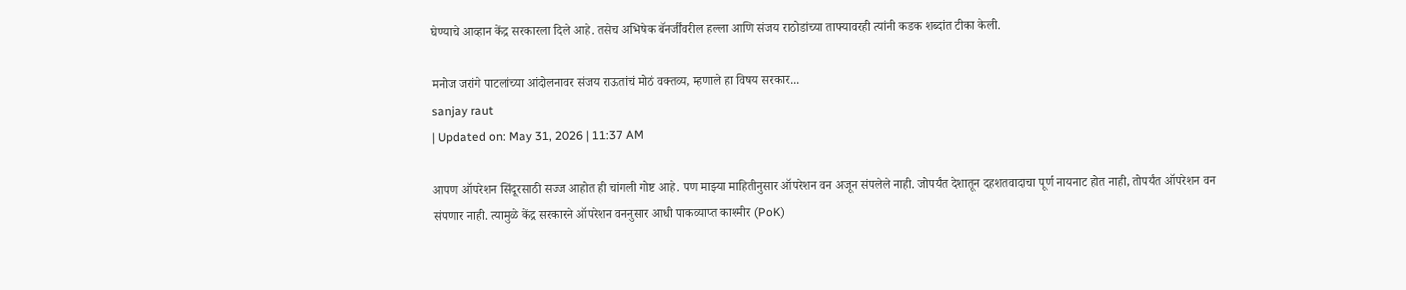घेण्याचे आव्हान केंद्र सरकारला दिले आहे. तसेच अभिषेक बॅनर्जींवरील हल्ला आणि संजय राठोडांच्या ताफ्यावरही त्यांनी कडक शब्दांत टीका केली.

मनोज जरांगे पाटलांच्या आंदोलनावर संजय राऊतांचं मोठं वक्तव्य, म्हणाले हा विषय सरकार...
sanjay raut
| Updated on: May 31, 2026 | 11:37 AM

आपण ऑपरेशन सिंदूरसाठी सज्ज आहोत ही चांगली गोष्ट आहे. पण माझ्या माहितीनुसार ऑपरेशन वन अजून संपलेले नाही. जोपर्यंत देशातून दहशतवादाचा पूर्ण नायनाट होत नाही, तोपर्यंत ऑपरेशन वन संपणार नाही. त्यामुळे केंद्र सरकारने ऑपरेशन वननुसार आधी पाकव्याप्त काश्मीर (PoK)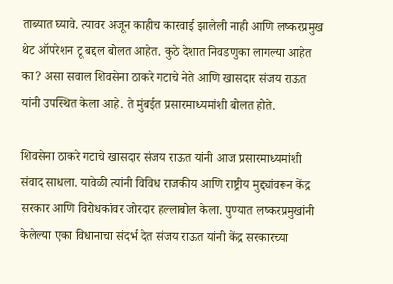ताब्यात घ्यावे. त्यावर अजून काहीच कारवाई झालेली नाही आणि लष्करप्रमुख थेट ऑपरेशन टू बद्दल बोलत आहेत. कुठे देशात निवडणुका लागल्या आहेत का? असा सवाल शिवसेना ठाकरे गटाचे नेते आणि खासदार संजय राऊत यांनी उपस्थित केला आहे. ते मुंबईत प्रसारमाध्यमांशी बोलत होते.

शिवसेना ठाकरे गटाचे खासदार संजय राऊत यांनी आज प्रसारमाध्यमांशी संवाद साधला. यावेळी त्यांनी विविध राजकीय आणि राष्ट्रीय मुद्द्यांवरून केंद्र सरकार आणि विरोधकांवर जोरदार हल्लाबोल केला. पुण्यात लष्करप्रमुखांनी केलेल्या एका विधानाचा संदर्भ देत संजय राऊत यांनी केंद्र सरकारच्या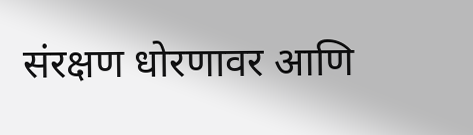संरक्षण धोरणावर आणि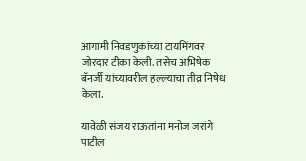आगामी निवडणुकांच्या टायमिंगवर जोरदार टीका केली. तसेच अभिषेक बॅनर्जी यांच्यावरील हल्ल्याचा तीव्र निषेध केला.

यावेळी संजय राऊतांना मनोज जरांगे पाटील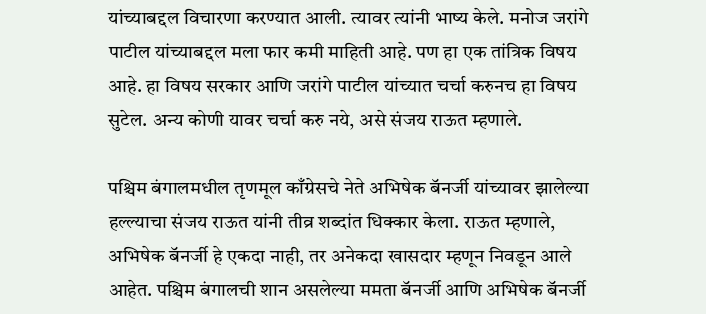यांच्याबद्दल विचारणा करण्यात आली. त्यावर त्यांनी भाष्य केले. मनोज जरांगे पाटील यांच्याबद्दल मला फार कमी माहिती आहे. पण हा एक तांत्रिक विषय आहे. हा विषय सरकार आणि जरांगे पाटील यांच्यात चर्चा करुनच हा विषय सुटेल. अन्य कोणी यावर चर्चा करु नये, असे संजय राऊत म्हणाले.

पश्चिम बंगालमधील तृणमूल काँग्रेसचे नेते अभिषेक बॅनर्जी यांच्यावर झालेल्या हल्ल्याचा संजय राऊत यांनी तीव्र शब्दांत धिक्कार केला. राऊत म्हणाले, अभिषेक बॅनर्जी हे एकदा नाही, तर अनेकदा खासदार म्हणून निवडून आले आहेत. पश्चिम बंगालची शान असलेल्या ममता बॅनर्जी आणि अभिषेक बॅनर्जी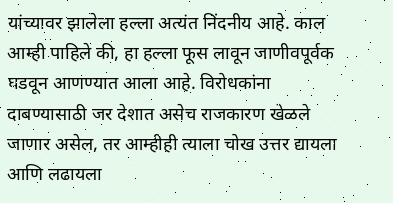यांच्यावर झालेला हल्ला अत्यंत निंदनीय आहे. काल आम्ही पाहिले की, हा हल्ला फूस लावून जाणीवपूर्वक घडवून आणण्यात आला आहे. विरोधकांना दाबण्यासाठी जर देशात असेच राजकारण खेळले जाणार असेल, तर आम्हीही त्याला चोख उत्तर द्यायला आणि लढायला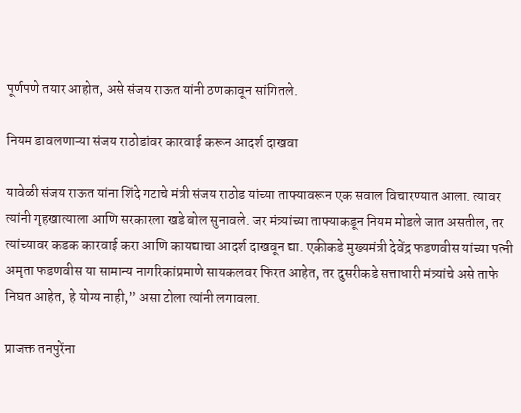पूर्णपणे तयार आहोत, असे संजय राऊत यांनी ठणकावून सांगितले.

नियम डावलणाऱ्या संजय राठोडांवर कारवाई करून आदर्श दाखवा

यावेळी संजय राऊत यांना शिंदे गटाचे मंत्री संजय राठोड यांच्या ताफ्यावरून एक सवाल विचारण्यात आला. त्यावर त्यांनी गृहखात्याला आणि सरकारला खडे बोल सुनावले. जर मंत्र्यांच्या ताफ्याकडून नियम मोडले जात असतील, तर त्यांच्यावर कडक कारवाई करा आणि कायद्याचा आदर्श दाखवून द्या. एकीकडे मुख्यमंत्री देवेंद्र फडणवीस यांच्या पत्नी अमृता फडणवीस या सामान्य नागरिकांप्रमाणे सायकलवर फिरत आहेत, तर दुसरीकडे सत्ताधारी मंत्र्यांचे असे ताफे निघत आहेत, हे योग्य नाही,” असा टोला त्यांनी लगावला.

प्राजक्त तनपुरेंना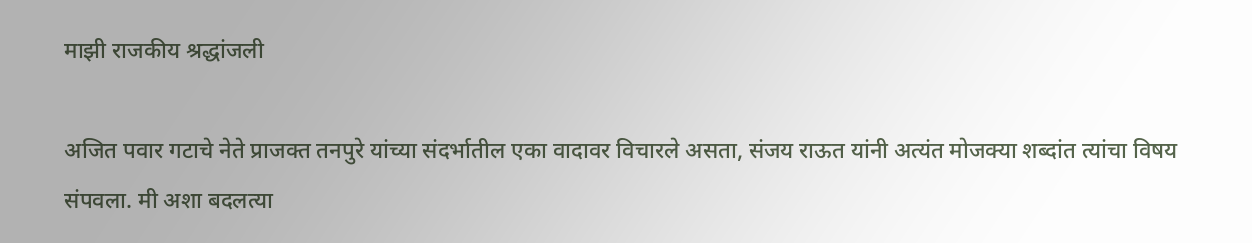माझी राजकीय श्रद्धांजली

अजित पवार गटाचे नेते प्राजक्त तनपुरे यांच्या संदर्भातील एका वादावर विचारले असता, संजय राऊत यांनी अत्यंत मोजक्या शब्दांत त्यांचा विषय संपवला. मी अशा बदलत्या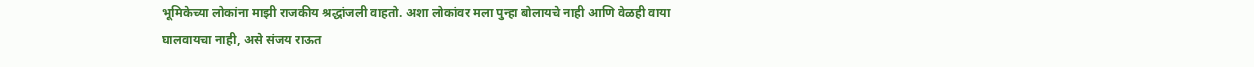भूमिकेच्या लोकांना माझी राजकीय श्रद्धांजली वाहतो. अशा लोकांवर मला पुन्हा बोलायचे नाही आणि वेळही वाया घालवायचा नाही, असे संजय राऊत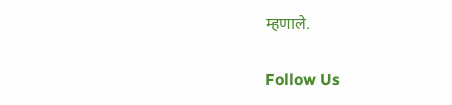म्हणाले.

Follow Us